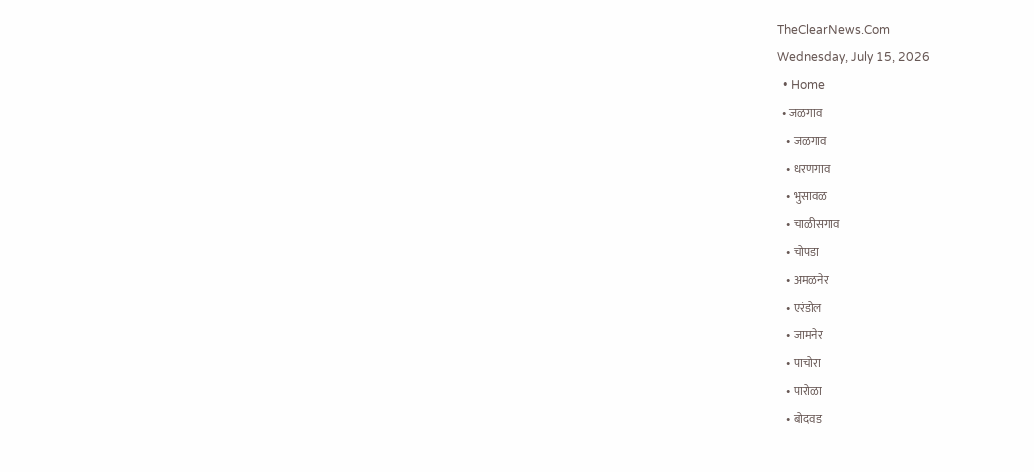TheClearNews.Com
Wednesday, July 15, 2026
  • Home
  • जळगाव
    • जळगाव
    • धरणगाव
    • भुसावळ
    • चाळीसगाव
    • चोपडा
    • अमळनेर
    • एरंडोल
    • जामनेर
    • पाचोरा
    • पारोळा
    • बोदवड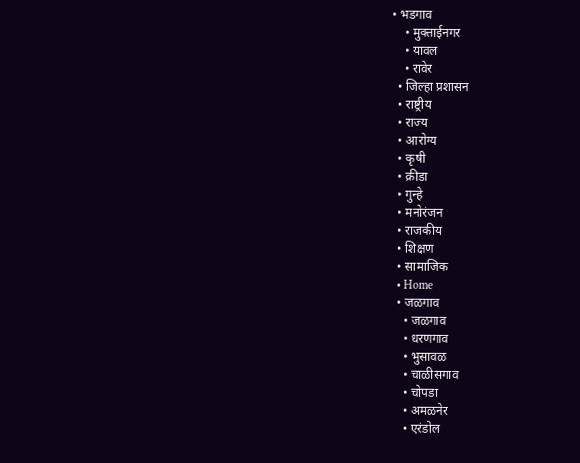• भडगाव
    • मुक्ताईनगर
    • यावल
    • रावेर
  • जिल्हा प्रशासन
  • राष्ट्रीय
  • राज्य
  • आरोग्य
  • कृषी
  • क्रीडा
  • गुन्हे
  • मनोरंजन
  • राजकीय
  • शिक्षण
  • सामाजिक
  • Home
  • जळगाव
    • जळगाव
    • धरणगाव
    • भुसावळ
    • चाळीसगाव
    • चोपडा
    • अमळनेर
    • एरंडोल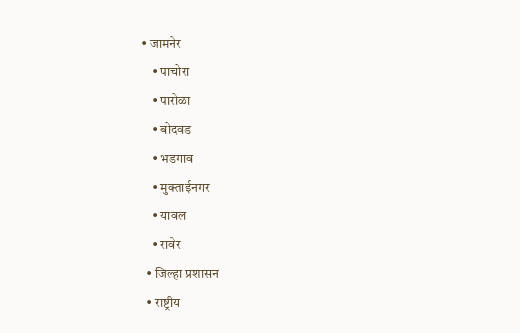• जामनेर
    • पाचोरा
    • पारोळा
    • बोदवड
    • भडगाव
    • मुक्ताईनगर
    • यावल
    • रावेर
  • जिल्हा प्रशासन
  • राष्ट्रीय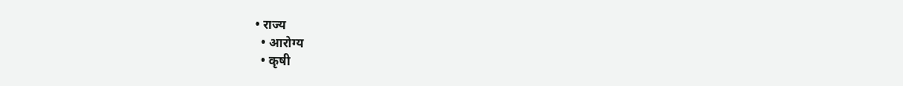• राज्य
  • आरोग्य
  • कृषी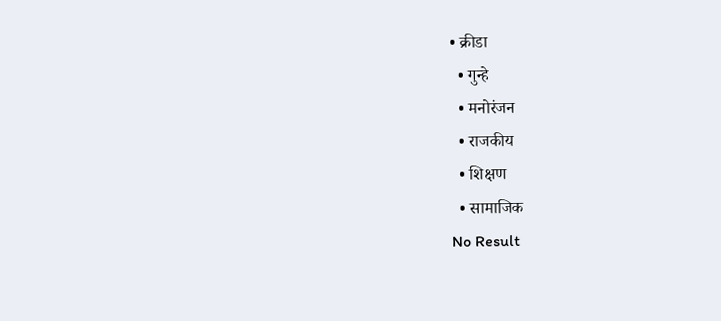• क्रीडा
  • गुन्हे
  • मनोरंजन
  • राजकीय
  • शिक्षण
  • सामाजिक
No Result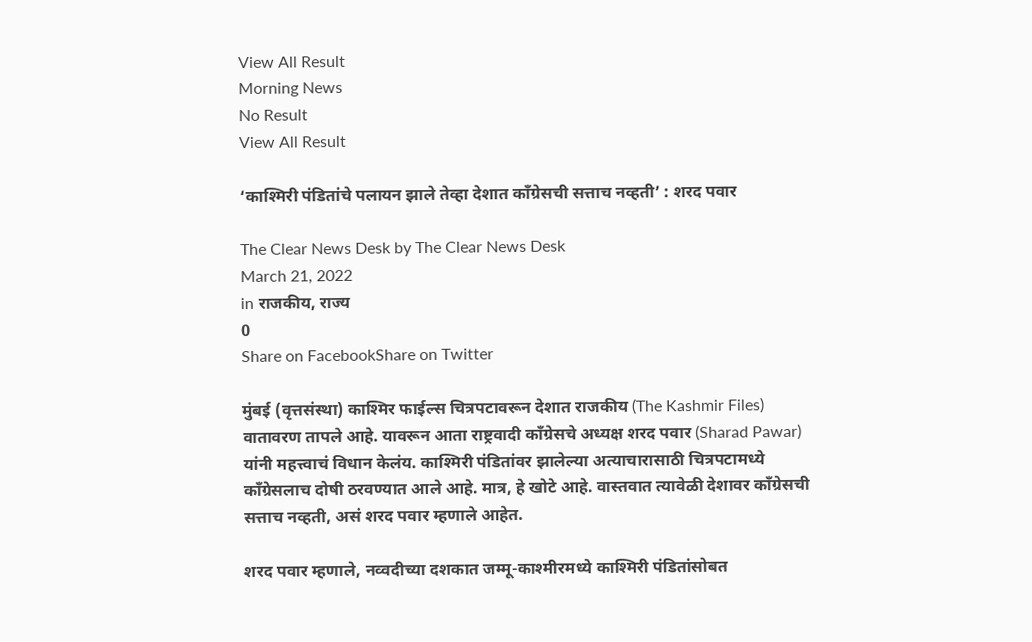View All Result
Morning News
No Result
View All Result

‘काश्मिरी पंडितांचे पलायन झाले तेव्हा देशात काँग्रेसची सत्ताच नव्हती’ : शरद पवार

The Clear News Desk by The Clear News Desk
March 21, 2022
in राजकीय, राज्य
0
Share on FacebookShare on Twitter

मुंबई (वृत्तसंस्था) काश्मिर फाईल्स चित्रपटावरून देशात राजकीय (The Kashmir Files) वातावरण तापले आहे. यावरून आता राष्ट्रवादी काँग्रेसचे अध्यक्ष शरद पवार (Sharad Pawar) यांनी महत्त्वाचं विधान केलंय. काश्मिरी पंडितांवर झालेल्या अत्याचारासाठी चित्रपटामध्ये काँग्रेसलाच दोषी ठरवण्यात आले आहे. मात्र, हे खोटे आहे. वास्तवात त्यावेळी देशावर काँग्रेसची सत्ताच नव्हती, असं शरद पवार म्हणाले आहेत.

शरद पवार म्हणाले, नव्वदीच्या दशकात जम्मू-काश्मीरमध्ये काश्मिरी पंडितांसोबत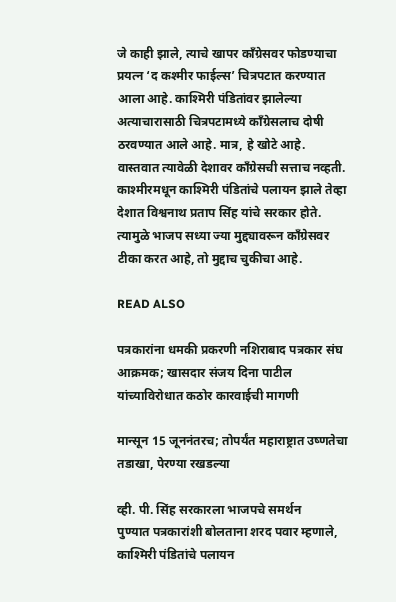जे काही झाले, त्याचे खापर काँग्रेसवर फोडण्याचा प्रयत्न ‘द कश्मीर फाईल्स’ चित्रपटात करण्यात आला आहे. काश्मिरी पंडितांवर झालेल्या अत्याचारासाठी चित्रपटामध्ये काँग्रेसलाच दोषी ठरवण्यात आले आहे. मात्र, हे खोटे आहे. वास्तवात त्यावेळी देशावर काँग्रेसची सत्ताच नव्हती. काश्मीरमधून काश्मिरी पंडितांचे पलायन झाले तेव्हा देशात विश्वनाथ प्रताप सिंह यांचे सरकार होते. त्यामुळे भाजप सध्या ज्या मुद्द्यावरून काँग्रेसवर टीका करत आहे, तो मुद्दाच चुकीचा आहे.

READ ALSO

पत्रकारांना धमकी प्रकरणी नशिराबाद पत्रकार संघ आक्रमक; खासदार संजय दिना पाटील यांच्याविरोधात कठोर कारवाईची मागणी

मान्सून 15 जूननंतरच; तोपर्यंत महाराष्ट्रात उष्णतेचा तडाखा, पेरण्या रखडल्या

व्ही. पी. सिंह सरकारला भाजपचे समर्थन
पुण्यात पत्रकारांशी बोलताना शरद पवार म्हणाले, काश्मिरी पंडितांचे पलायन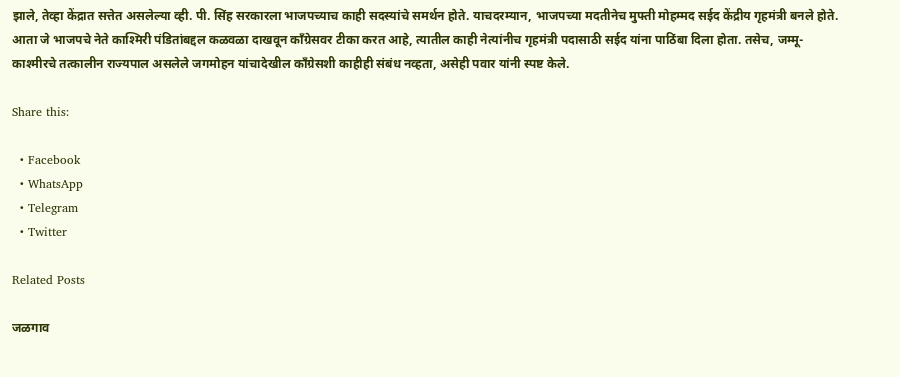झाले, तेव्हा केंद्रात सत्तेत असलेल्या व्ही. पी. सिंह सरकारला भाजपच्याच काही सदस्यांचे समर्थन होते. याचदरम्यान, भाजपच्या मदतीनेच मुफ्ती मोहम्मद सईद केंद्रीय गृहमंत्री बनले होते. आता जे भाजपचे नेते काश्मिरी पंडितांबद्दल कळवळा दाखवून काँग्रेसवर टीका करत आहे, त्यातील काही नेत्यांनीच गृहमंत्री पदासाठी सईद यांना पाठिंबा दिला होता. तसेच, जम्मू-काश्मीरचे तत्कालीन राज्यपाल असलेले जगमोहन यांचादेखील काँग्रेसशी काहीही संबंध नव्हता, असेही पवार यांनी स्पष्ट केले.

Share this:

  • Facebook
  • WhatsApp
  • Telegram
  • Twitter

Related Posts

जळगाव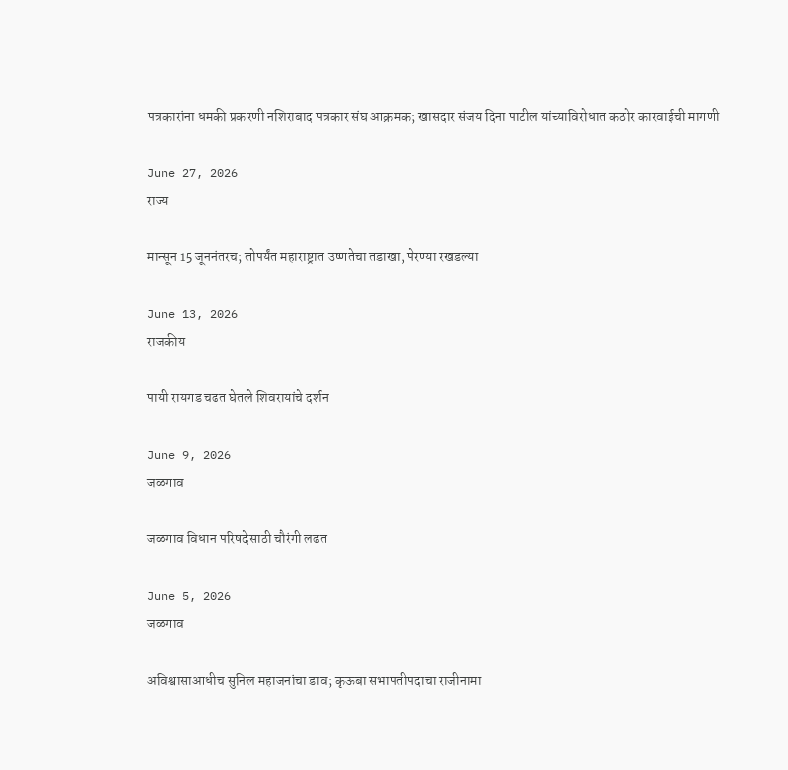पत्रकारांना धमकी प्रकरणी नशिराबाद पत्रकार संघ आक्रमक; खासदार संजय दिना पाटील यांच्याविरोधात कठोर कारवाईची मागणी

June 27, 2026
राज्य

मान्सून 15 जूननंतरच; तोपर्यंत महाराष्ट्रात उष्णतेचा तडाखा, पेरण्या रखडल्या

June 13, 2026
राजकीय

पायी रायगड चढत घेतले शिवरायांचे दर्शन

June 9, 2026
जळगाव

जळगाव विधान परिषदेसाठी चौरंगी लढत

June 5, 2026
जळगाव

अविश्वासाआधीच सुनिल महाजनांचा डाव; कृऊबा सभापतीपदाचा राजीनामा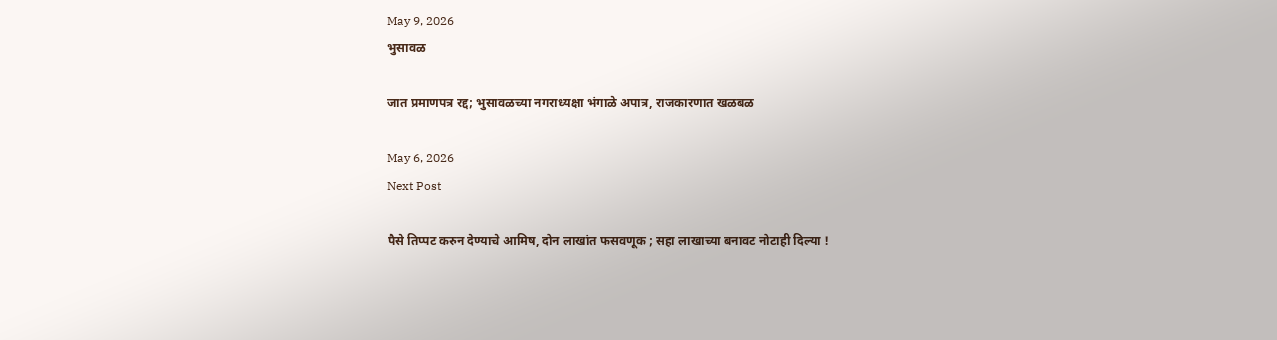May 9, 2026
भुसावळ

जात प्रमाणपत्र रद्द; भुसावळच्या नगराध्यक्षा भंगाळे अपात्र, राजकारणात खळबळ

May 6, 2026
Next Post

पैसे तिप्पट करुन देण्याचे आमिष, दोन लाखांत फसवणूक ; सहा लाखाच्या बनावट नोटाही दिल्या !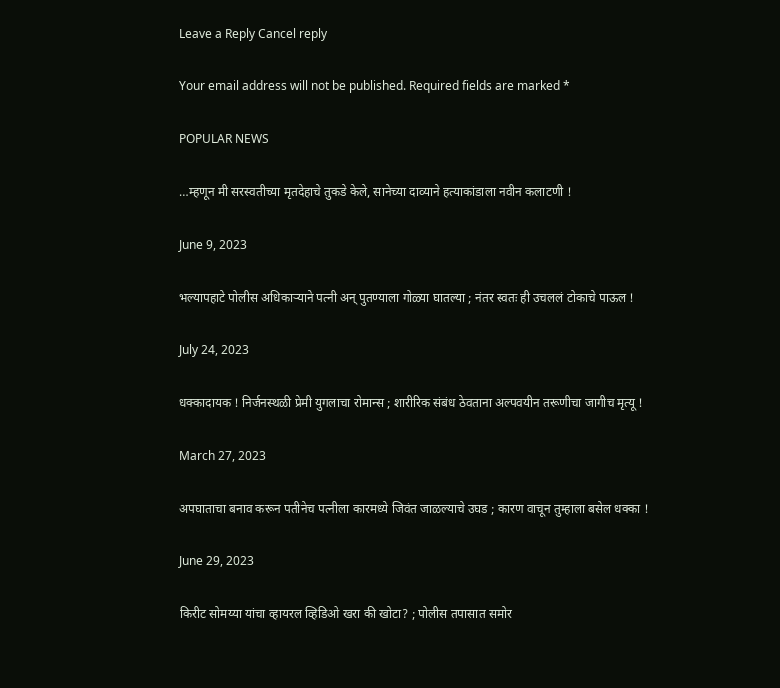Leave a Reply Cancel reply

Your email address will not be published. Required fields are marked *

POPULAR NEWS

…म्हणून मी सरस्वतीच्या मृतदेहाचे तुकडे केले, सानेच्या दाव्याने हत्याकांडाला नवीन कलाटणी !

June 9, 2023

भल्यापहाटे पोलीस अधिकाऱ्याने पत्नी अन् पुतण्याला गोळ्या घातल्या ; नंतर स्वतः ही उचललं टोकाचे पाऊल !

July 24, 2023

धक्कादायक ! निर्जनस्थळी प्रेमी युगलाचा रोमान्स ; शारीरिक संबंध ठेवताना अल्पवयीन तरूणीचा जागीच मृत्यू !

March 27, 2023

अपघाताचा बनाव करून पतीनेच पत्नीला कारमध्ये जिवंत जाळल्याचे उघड ; कारण वाचून तुम्हाला बसेल धक्का !

June 29, 2023

किरीट सोमय्या यांचा व्हायरल व्हिडिओ खरा की खोटा? ; पोलीस तपासात समोर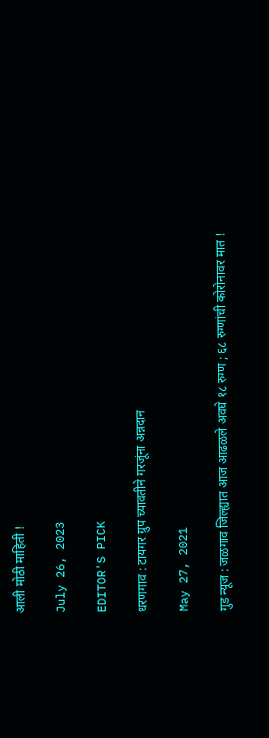आली मोठी माहिती !

July 26, 2023

EDITOR'S PICK

धरणगाव : टायगर ग्रुप च्यावतीने गरजूंना अन्नदान

May 27, 2021

गुड न्यूज : जळगाव जिल्ह्यात आज आढळले अवघे १८ रुग्ण ; ६८ रुग्णांची कोरोनावर मात !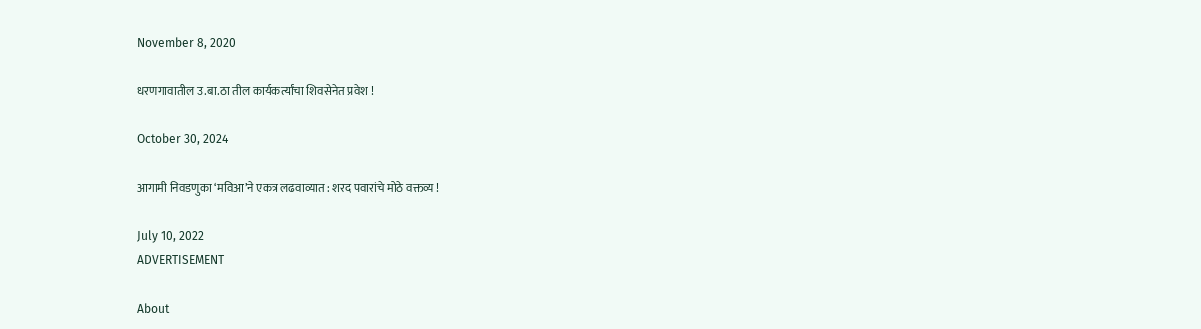November 8, 2020

धरणगावातील उ.बा.ठा तील कार्यकर्त्यांचा शिवसेनेत प्रवेश !

October 30, 2024

आगामी निवडणुका ‘मविआ’ने एकत्र लढवाव्यात : शरद पवारांचे मोठे वक्तव्य !

July 10, 2022
ADVERTISEMENT

About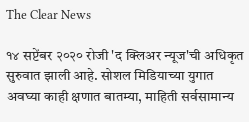The Clear News

१४ सप्टेंबर २०२० रोजी 'द क्लिअर न्यूज'ची अधिकृत सुरुवात झाली आहे. सोशल मिडियाच्या युगात अवघ्या काही क्षणात बातम्या, माहिती सर्वसामान्य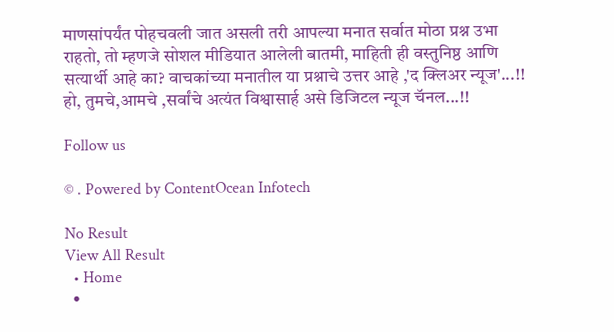माणसांपर्यंत पोहचवली जात असली तरी आपल्या मनात सर्वात मोठा प्रश्न उभा राहतो, तो म्हणजे सोशल मीडियात आलेली बातमी, माहिती ही वस्तुनिष्ठ आणि सत्यार्थी आहे का? वाचकांच्या मनातील या प्रश्नाचे उत्तर आहे ,'द क्लिअर न्यूज'...!! हो, तुमचे,आमचे ,सर्वांचे अत्यंत विश्वासार्ह असे डिजिटल न्यूज चॅनल...!!

Follow us

© . Powered by ContentOcean Infotech

No Result
View All Result
  • Home
  •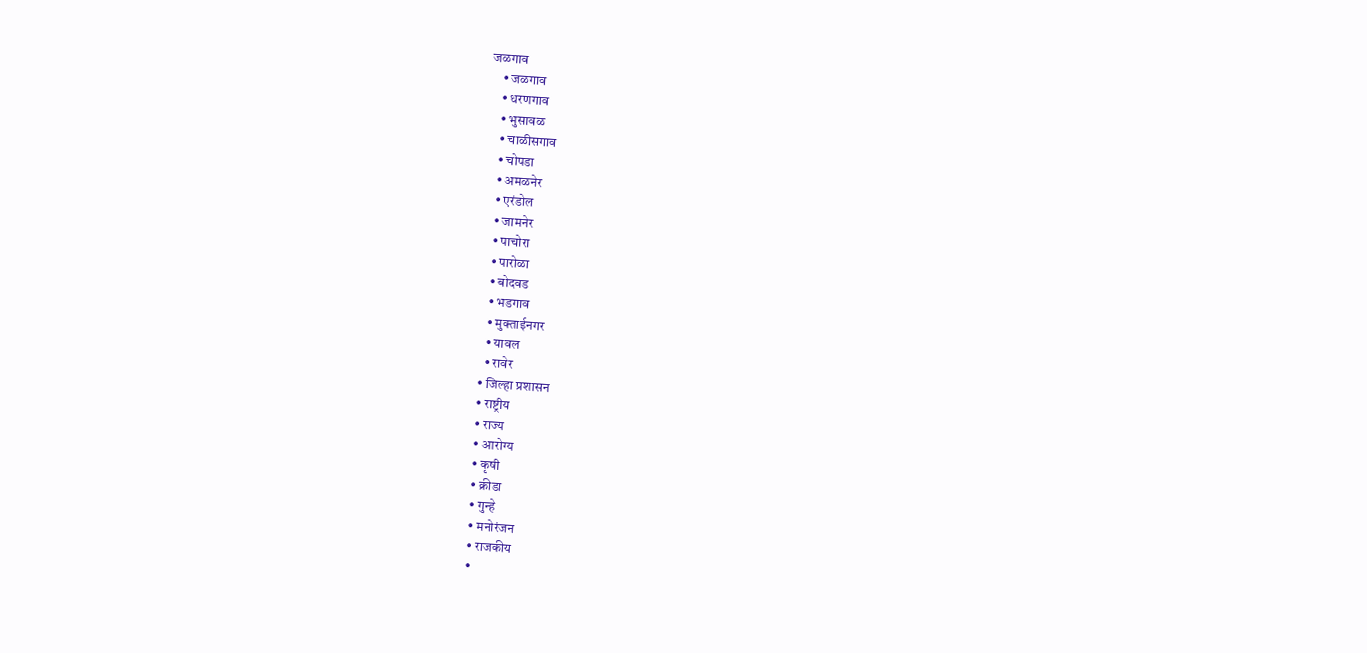जळगाव
    • जळगाव
    • धरणगाव
    • भुसावळ
    • चाळीसगाव
    • चोपडा
    • अमळनेर
    • एरंडोल
    • जामनेर
    • पाचोरा
    • पारोळा
    • बोदवड
    • भडगाव
    • मुक्ताईनगर
    • यावल
    • रावेर
  • जिल्हा प्रशासन
  • राष्ट्रीय
  • राज्य
  • आरोग्य
  • कृषी
  • क्रीडा
  • गुन्हे
  • मनोरंजन
  • राजकीय
  •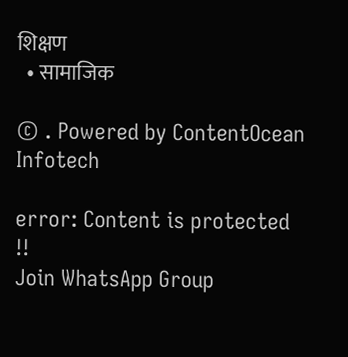शिक्षण
  • सामाजिक

© . Powered by ContentOcean Infotech

error: Content is protected !!
Join WhatsApp Group